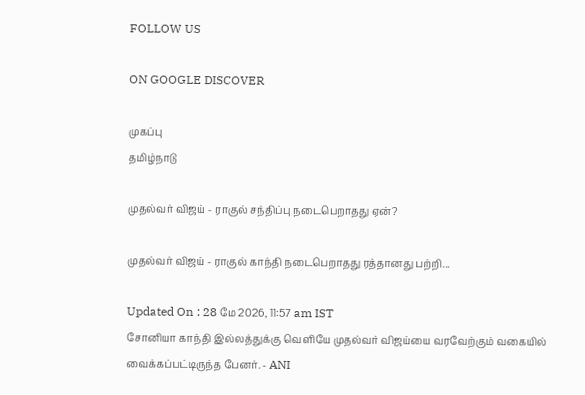FOLLOW US

ON GOOGLE DISCOVER

முகப்பு
தமிழ்நாடு

முதல்வர் விஜய் - ராகுல் சந்திப்பு நடைபெறாதது ஏன்?

முதல்வர் விஜய் - ராகுல் காந்தி நடைபெறாதது ரத்தானது பற்றி...

Updated On : 28 மே 2026, 11:57 am IST
சோனியா காந்தி இல்லத்துக்கு வெளியே முதல்வர் விஜய்யை வரவேற்கும் வகையில் வைக்கப்பட்டிருந்த பேனர். - ANI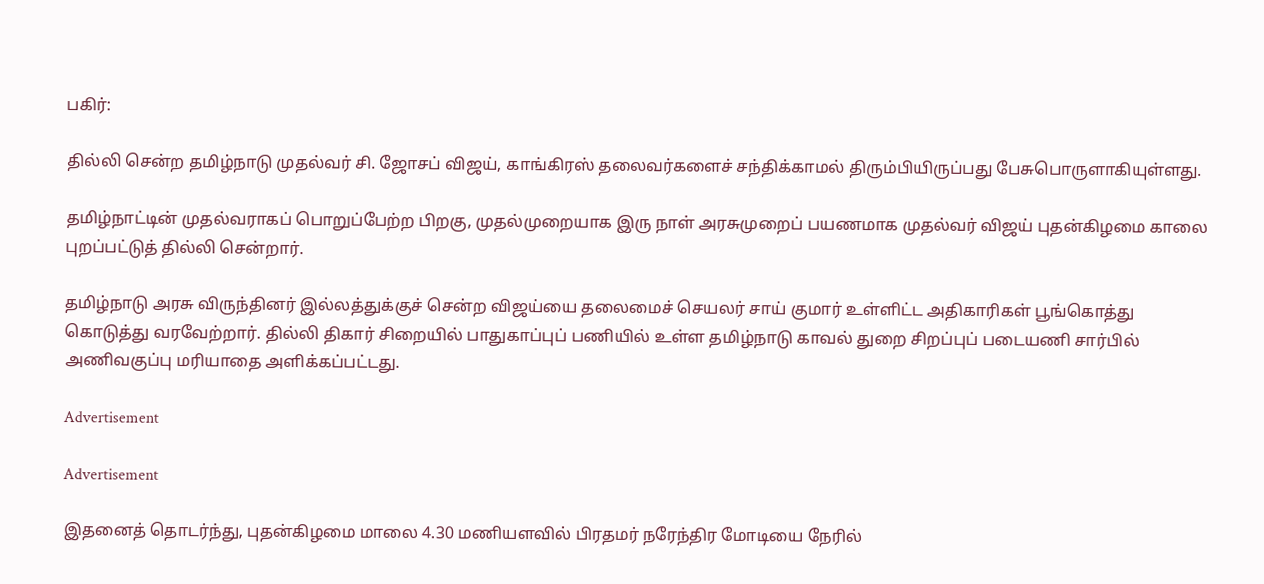பகிர்:

தில்லி சென்ற தமிழ்நாடு முதல்வர் சி. ஜோசப் விஜய், காங்கிரஸ் தலைவர்களைச் சந்திக்காமல் திரும்பியிருப்பது பேசுபொருளாகியுள்ளது.

தமிழ்நாட்டின் முதல்வராகப் பொறுப்பேற்ற பிறகு, முதல்முறையாக இரு நாள் அரசுமுறைப் பயணமாக முதல்வர் விஜய் புதன்கிழமை காலை புறப்பட்டுத் தில்லி சென்றார்.

தமிழ்நாடு அரசு விருந்தினர் இல்லத்துக்குச் சென்ற விஜய்யை தலைமைச் செயலர் சாய் குமார் உள்ளிட்ட அதிகாரிகள் பூங்கொத்து கொடுத்து வரவேற்றார். தில்லி திகார் சிறையில் பாதுகாப்புப் பணியில் உள்ள தமிழ்நாடு காவல் துறை சிறப்புப் படையணி சார்பில் அணிவகுப்பு மரியாதை அளிக்கப்பட்டது.

Advertisement

Advertisement

இதனைத் தொடர்ந்து, புதன்கிழமை மாலை 4.30 மணியளவில் பிரதமர் நரேந்திர மோடியை நேரில்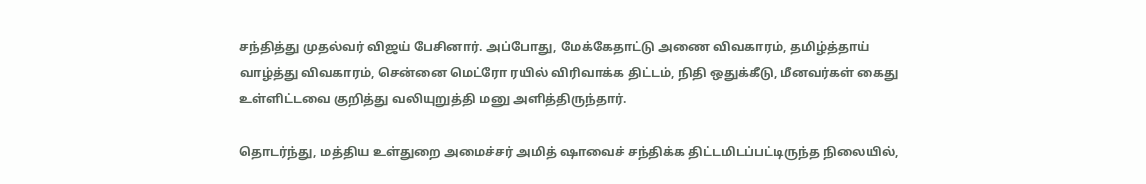சந்தித்து முதல்வர் விஜய் பேசினார். அப்போது, மேக்கேதாட்டு அணை விவகாரம், தமிழ்த்தாய் வாழ்த்து விவகாரம், சென்னை மெட்ரோ ரயில் விரிவாக்க திட்டம், நிதி ஒதுக்கீடு, மீனவர்கள் கைது உள்ளிட்டவை குறித்து வலியுறுத்தி மனு அளித்திருந்தார்.

தொடர்ந்து, மத்திய உள்துறை அமைச்சர் அமித் ஷாவைச் சந்திக்க திட்டமிடப்பட்டிருந்த நிலையில்,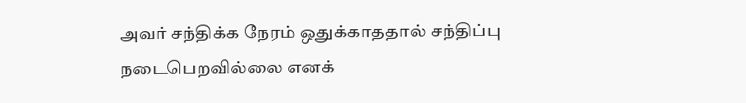அவர் சந்திக்க நேரம் ஒதுக்காததால் சந்திப்பு நடைபெறவில்லை எனக்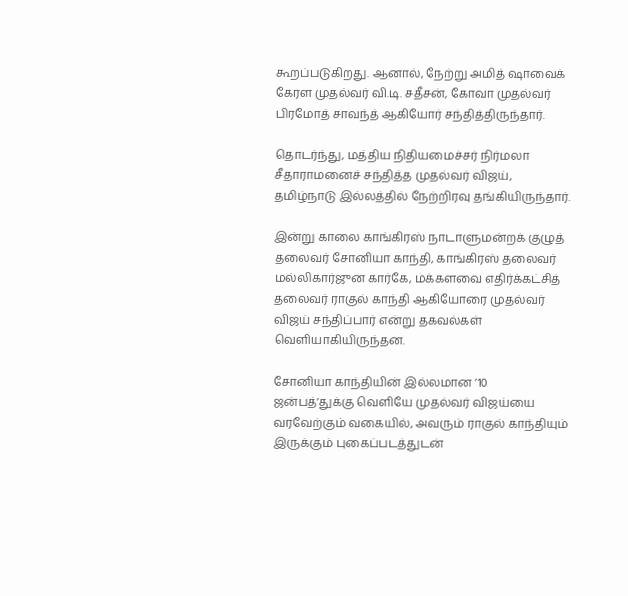கூறப்படுகிறது. ஆனால், நேற்று அமித் ஷாவைக் கேரள முதல்வர் வி.டி. சதீசன், கோவா முதல்வர் பிரமோத் சாவந்த் ஆகியோர் சந்தித்திருந்தார்.

தொடர்ந்து, மத்திய நிதியமைச்சர் நிர்மலா சீதாராமனைச் சந்தித்த முதல்வர் விஜய், தமிழ்நாடு இல்லத்தில் நேற்றிரவு தங்கியிருந்தார்.

இன்று காலை காங்கிரஸ் நாடாளுமன்றக் குழுத் தலைவர் சோனியா காந்தி, காங்கிரஸ் தலைவர் மல்லிகார்ஜுன கார்கே, மக்களவை எதிர்க்கட்சித் தலைவர் ராகுல் காந்தி ஆகியோரை முதல்வர் விஜய் சந்திப்பார் என்று தகவல்கள் வெளியாகியிருந்தன.

சோனியா காந்தியின் இல்லமான ’10 ஜன்பத்’துக்கு வெளியே முதல்வர் விஜய்யை வரவேற்கும் வகையில், அவரும் ராகுல் காந்தியும் இருக்கும் புகைப்படத்துடன்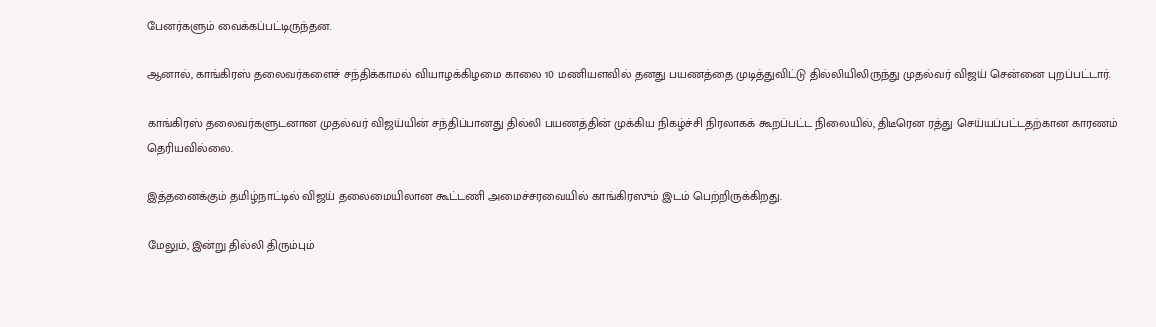பேனர்களும் வைக்கப்பட்டிருந்தன.

ஆனால், காங்கிரஸ் தலைவர்களைச் சந்திக்காமல் வியாழக்கிழமை காலை 10 மணியளவில் தனது பயணத்தை முடித்துவிட்டு தில்லியிலிருந்து முதல்வர் விஜய் சென்னை புறப்பட்டார்.

காங்கிரஸ் தலைவர்களுடனான முதல்வர் விஜய்யின் சந்திப்பானது தில்லி பயணத்தின் முக்கிய நிகழ்ச்சி நிரலாகக் கூறப்பட்ட நிலையில், திடீரென ரத்து செய்யப்பட்டதற்கான காரணம் தெரியவில்லை.

இத்தனைக்கும் தமிழ்நாட்டில் விஜய் தலைமையிலான கூட்டணி அமைச்சரவையில் காங்கிரஸும் இடம் பெற்றிருக்கிறது.

மேலும், இன்று தில்லி திரும்பும்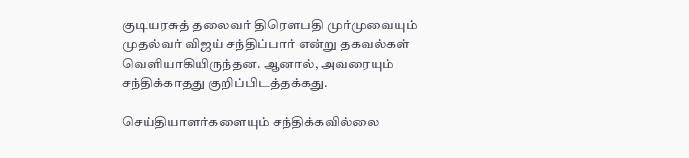குடியரசுத் தலைவர் திரெளபதி முர்முவையும் முதல்வர் விஜய் சந்திப்பார் என்று தகவல்கள் வெளியாகியிருந்தன. ஆனால், அவரையும் சந்திக்காதது குறிப்பிடத்தக்கது.

செய்தியாளர்களையும் சந்திக்கவில்லை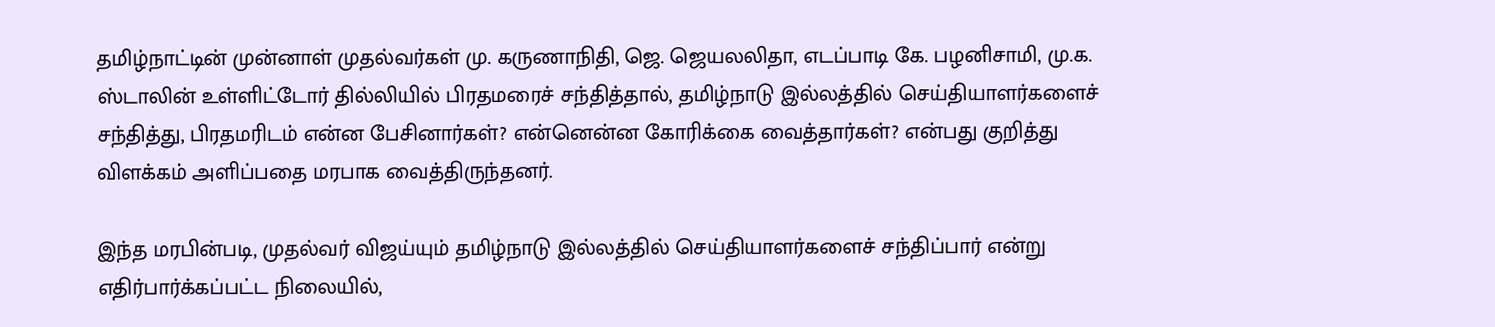தமிழ்நாட்டின் முன்னாள் முதல்வர்கள் மு. கருணாநிதி, ஜெ. ஜெயலலிதா, எடப்பாடி கே. பழனிசாமி, மு.க. ஸ்டாலின் உள்ளிட்டோர் தில்லியில் பிரதமரைச் சந்தித்தால், தமிழ்நாடு இல்லத்தில் செய்தியாளர்களைச் சந்தித்து, பிரதமரிடம் என்ன பேசினார்கள்? என்னென்ன கோரிக்கை வைத்தார்கள்? என்பது குறித்து விளக்கம் அளிப்பதை மரபாக வைத்திருந்தனர்.

இந்த மரபின்படி, முதல்வர் விஜய்யும் தமிழ்நாடு இல்லத்தில் செய்தியாளர்களைச் சந்திப்பார் என்று எதிர்பார்க்கப்பட்ட நிலையில்,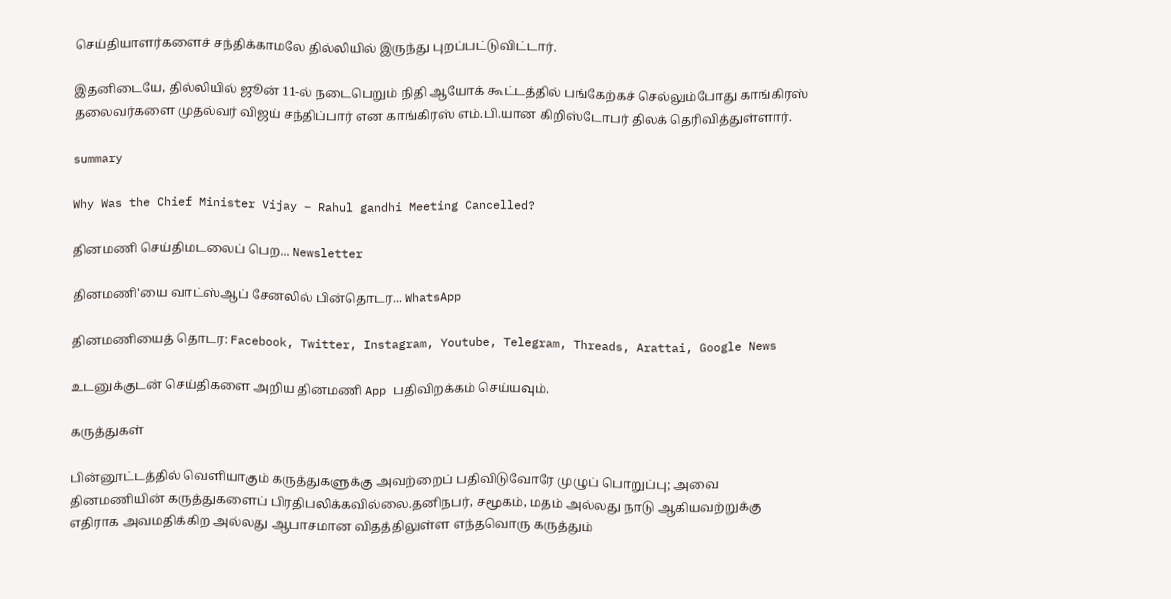செய்தியாளர்களைச் சந்திக்காமலே தில்லியில் இருந்து புறப்பட்டுவிட்டார்.

இதனிடையே, தில்லியில் ஜூன் 11-ல் நடைபெறும் நிதி ஆயோக் கூட்டத்தில் பங்கேற்கச் செல்லும்போது காங்கிரஸ் தலைவர்களை முதல்வர் விஜய் சந்திப்பார் என காங்கிரஸ் எம்.பி.யான கிறிஸ்டோபர் திலக் தெரிவித்துள்ளார்.

summary

Why Was the Chief Minister Vijay – Rahul gandhi Meeting Cancelled?

தினமணி செய்திமடலைப் பெற... Newsletter

தினமணி'யை வாட்ஸ்ஆப் சேனலில் பின்தொடர... WhatsApp

தினமணியைத் தொடர: Facebook, Twitter, Instagram, Youtube, Telegram, Threads, Arattai, Google News

உடனுக்குடன் செய்திகளை அறிய தினமணி App பதிவிறக்கம் செய்யவும்.

கருத்துகள்

பின்னூட்டத்தில் வெளியாகும் கருத்துகளுக்கு அவற்றைப் பதிவிடுவோரே முழுப் பொறுப்பு; அவை தினமணியின் கருத்துகளைப் பிரதிபலிக்கவில்லை.தனிநபர், சமூகம், மதம் அல்லது நாடு ஆகியவற்றுக்கு எதிராக அவமதிக்கிற அல்லது ஆபாசமான விதத்திலுள்ள எந்தவொரு கருத்தும்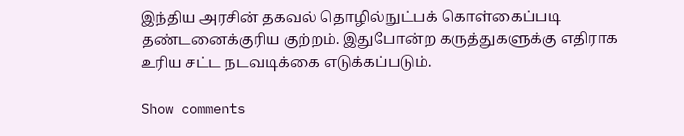இந்திய அரசின் தகவல் தொழில்நுட்பக் கொள்கைப்படி தண்டனைக்குரிய குற்றம். இதுபோன்ற கருத்துகளுக்கு எதிராக உரிய சட்ட நடவடிக்கை எடுக்கப்படும்.

Show comments